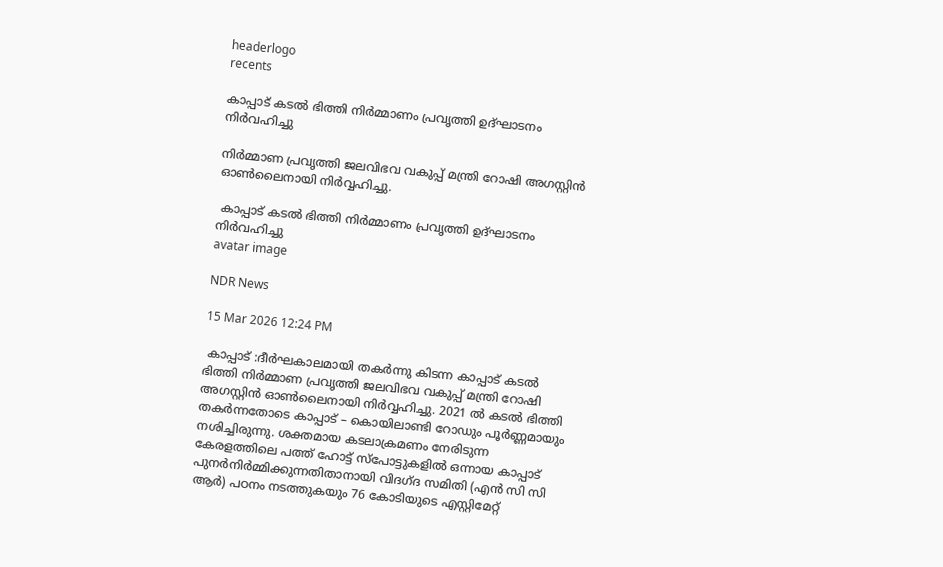headerlogo
recents

കാപ്പാട് കടൽ ഭിത്തി നിർമ്മാണം പ്രവൃത്തി ഉദ്ഘാടനം നിർവഹിച്ചു

നിർമ്മാണ പ്രവൃത്തി ജലവിഭവ വകുപ്പ് മന്ത്രി റോഷി അഗസ്റ്റിൻ ഓൺലൈനായി നിർവ്വഹിച്ചു.

 കാപ്പാട് കടൽ ഭിത്തി നിർമ്മാണം പ്രവൃത്തി ഉദ്ഘാടനം നിർവഹിച്ചു
avatar image

NDR News

15 Mar 2026 12:24 PM

 കാപ്പാട് :ദീർഘകാലമായി തകർന്നു കിടന്ന കാപ്പാട് കടൽ ഭിത്തി നിർമ്മാണ പ്രവൃത്തി ജലവിഭവ വകുപ്പ് മന്ത്രി റോഷി അഗസ്റ്റിൻ ഓൺലൈനായി നിർവ്വഹിച്ചു. 2021 ൽ കടൽ ഭിത്തി തകർന്നതോടെ കാപ്പാട് – കൊയിലാണ്ടി റോഡും പൂർണ്ണമായും നശിച്ചിരുന്നു. ശക്തമായ കടലാക്രമണം നേരിടുന്ന കേരളത്തിലെ പത്ത് ഹോട്ട് സ്പോട്ടുകളിൽ ഒന്നായ കാപ്പാട് പുനർനിർമ്മിക്കുന്നതിതാനായി വിദഗ്ദ സമിതി (എൻ സി സി ആർ) പഠനം നടത്തുകയും 76 കോടിയുടെ എസ്റ്റിമേറ്റ്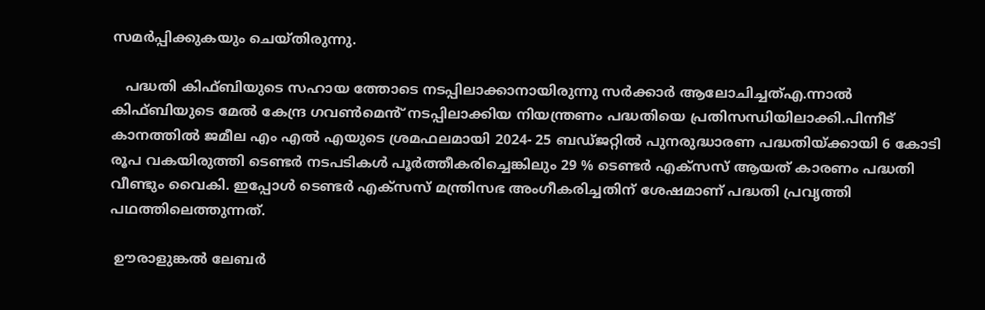സമർപ്പിക്കുകയും ചെയ്തിരുന്നു.

   പദ്ധതി കിഫ്ബിയുടെ സഹായ ത്തോടെ നടപ്പിലാക്കാനായിരുന്നു സർക്കാർ ആലോചിച്ചത്എ.ന്നാൽ കിഫ്ബിയുടെ മേൽ കേന്ദ്ര ഗവൺമെൻ് നടപ്പിലാക്കിയ നിയന്ത്രണം പദ്ധതിയെ പ്രതിസന്ധിയിലാക്കി.പിന്നീട് കാനത്തിൽ ജമീല എം എൽ എയുടെ ശ്രമഫലമായി 2024- 25 ബഡ്ജറ്റിൽ പുനരുദ്ധാരണ പദ്ധതിയ്ക്കായി 6 കോടി രൂപ വകയിരുത്തി ടെണ്ടർ നടപടികൾ പൂർത്തീകരിച്ചെങ്കിലും 29 % ടെണ്ടർ എക്സസ് ആയത് കാരണം പദ്ധതി വീണ്ടും വൈകി. ഇപ്പോൾ ടെണ്ടർ എക്സസ് മന്ത്രിസഭ അംഗീകരിച്ചതിന് ശേഷമാണ് പദ്ധതി പ്രവൃത്തി പഥത്തിലെത്തുന്നത്.

 ഊരാളുങ്കൽ ലേബർ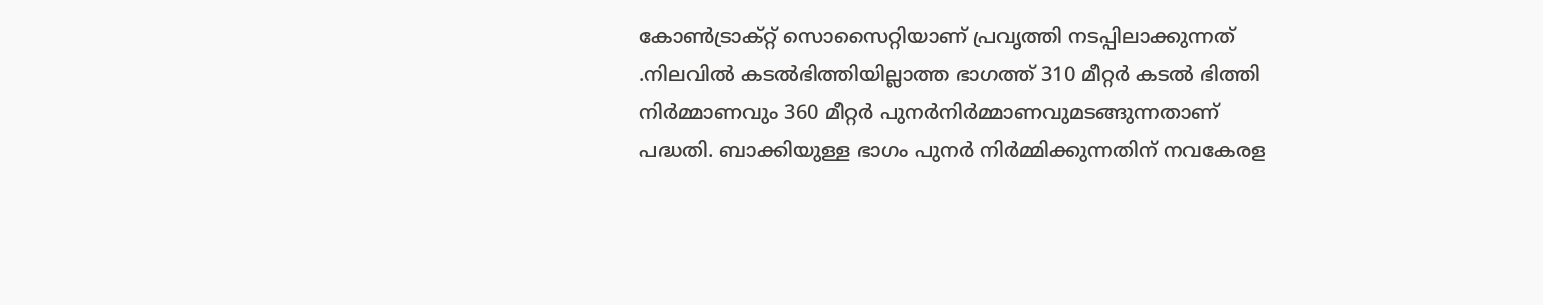കോൺട്രാക്റ്റ് സൊസൈറ്റിയാണ് പ്രവൃത്തി നടപ്പിലാക്കുന്നത് .നിലവിൽ കടൽഭിത്തിയില്ലാത്ത ഭാഗത്ത് 310 മീറ്റർ കടൽ ഭിത്തി നിർമ്മാണവും 360 മീറ്റർ പുനർനിർമ്മാണവുമടങ്ങുന്നതാണ് പദ്ധതി. ബാക്കിയുള്ള ഭാഗം പുനർ നിർമ്മിക്കുന്നതിന് നവകേരള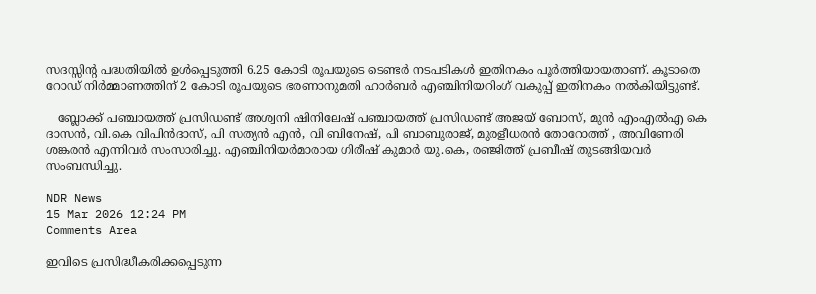സദസ്സിൻ്റ പദ്ധതിയിൽ ഉൾപ്പെടുത്തി 6.25 കോടി രൂപയുടെ ടെണ്ടർ നടപടികൾ ഇതിനകം പൂർത്തിയായതാണ്. കൂടാതെ റോഡ് നിർമ്മാണത്തിന് 2 കോടി രൂപയുടെ ഭരണാനുമതി ഹാർബർ എഞ്ചിനിയറിംഗ് വകുപ്പ് ഇതിനകം നൽകിയിട്ടുണ്ട്.

   ബ്ലോക്ക് പഞ്ചായത്ത് പ്രസിഡണ്ട് അശ്വനി ഷിനിലേഷ് പഞ്ചായത്ത് പ്രസിഡണ്ട് അജയ് ബോസ്, മുന്‍ എംഎല്‍എ കെ ദാസൻ, വി.കെ വിപിൻദാസ്, പി സത്യൻ എൻ, വി ബിനേഷ്, പി ബാബുരാജ്, മുരളീധരൻ തോറോത്ത് , അവിണേരി ശങ്കരൻ എന്നിവർ സംസാരിച്ചു. എഞ്ചിനിയർമാരായ ഗിരീഷ് കുമാർ യു.കെ, രഞ്ജിത്ത് പ്രബീഷ് തുടങ്ങിയവർ സംബന്ധിച്ചു.

NDR News
15 Mar 2026 12:24 PM
Comments Area

ഇവിടെ പ്രസിദ്ധീകരിക്കപ്പെടുന്ന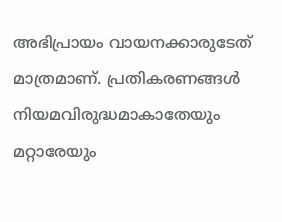അഭിപ്രായം വായനക്കാരുടേത് മാത്രമാണ്. പ്രതികരണങ്ങൾ നിയമവിരുദ്ധമാകാതേയും മറ്റാരേയും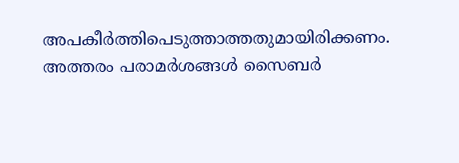അപകീർത്തിപെടുത്താത്തതുമായിരിക്കണം. അത്തരം പരാമർശങ്ങൾ സൈബർ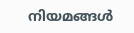നിയമങ്ങൾ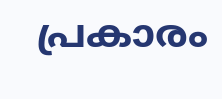പ്രകാരം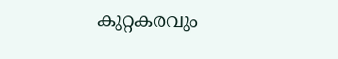കുറ്റകരവും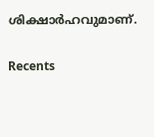ശിക്ഷാർഹവുമാണ്.

Recents